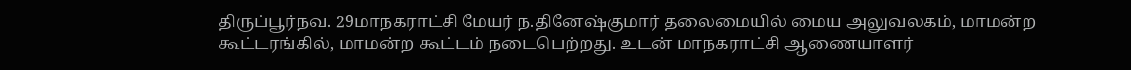திருப்பூர்நவ. 29மாநகராட்சி மேயர் ந.தினேஷ்குமார் தலைமையில் மைய அலுவலகம், மாமன்ற கூட்டரங்கில், மாமன்ற கூட்டம் நடைபெற்றது. உடன் மாநகராட்சி ஆணையாளர்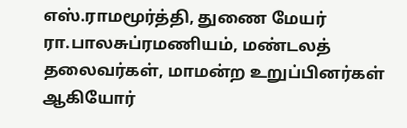எஸ்.ராமமூர்த்தி, துணை மேயர் ரா.பாலசுப்ரமணியம், மண்டலத் தலைவர்கள், மாமன்ற உறுப்பினர்கள் ஆகியோர்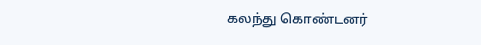கலந்து கொண்டனர்